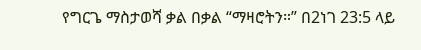የግርጌ ማስታወሻ ቃል በቃል “ማዛሮትን።” በ2ነገ 23:5 ላይ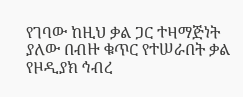የገባው ከዚህ ቃል ጋር ተዛማጅነት ያለው በብዙ ቁጥር የተሠራበት ቃል የዞዲያክ ኅብረ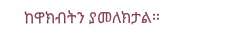ከዋክብትን ያመለክታል።